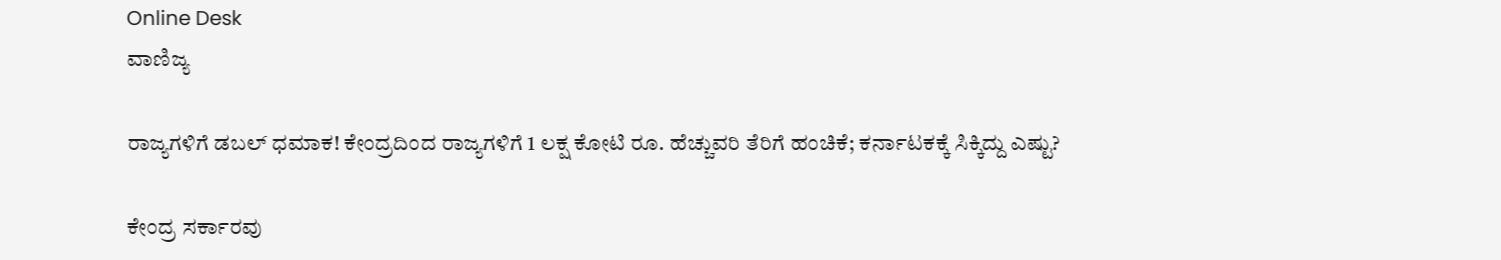Online Desk
ವಾಣಿಜ್ಯ

ರಾಜ್ಯಗಳಿಗೆ ಡಬಲ್ ಧಮಾಕ! ಕೇಂದ್ರದಿಂದ ರಾಜ್ಯಗಳಿಗೆ 1 ಲಕ್ಷ ಕೋಟಿ ರೂ. ಹೆಚ್ಚುವರಿ ತೆರಿಗೆ ಹಂಚಿಕೆ; ಕರ್ನಾಟಕಕ್ಕೆ ಸಿಕ್ಕಿದ್ದು ಎಷ್ಟು?

ಕೇಂದ್ರ ಸರ್ಕಾರವು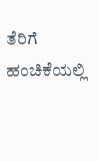ತೆರಿಗೆ ಹಂಚಿಕೆಯಲ್ಲಿ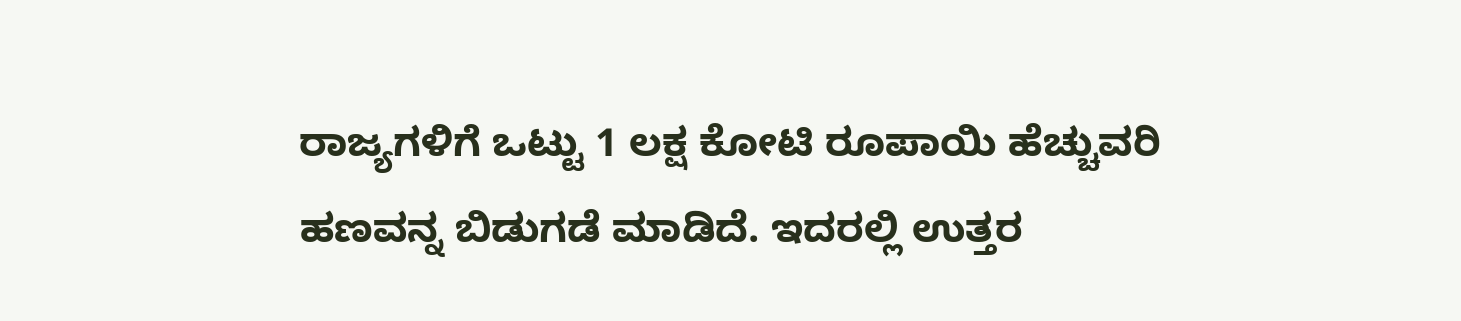ರಾಜ್ಯಗಳಿಗೆ ಒಟ್ಟು 1 ಲಕ್ಷ ಕೋಟಿ ರೂಪಾಯಿ ಹೆಚ್ಚುವರಿ ಹಣವನ್ನ ಬಿಡುಗಡೆ ಮಾಡಿದೆ. ಇದರಲ್ಲಿ ಉತ್ತರ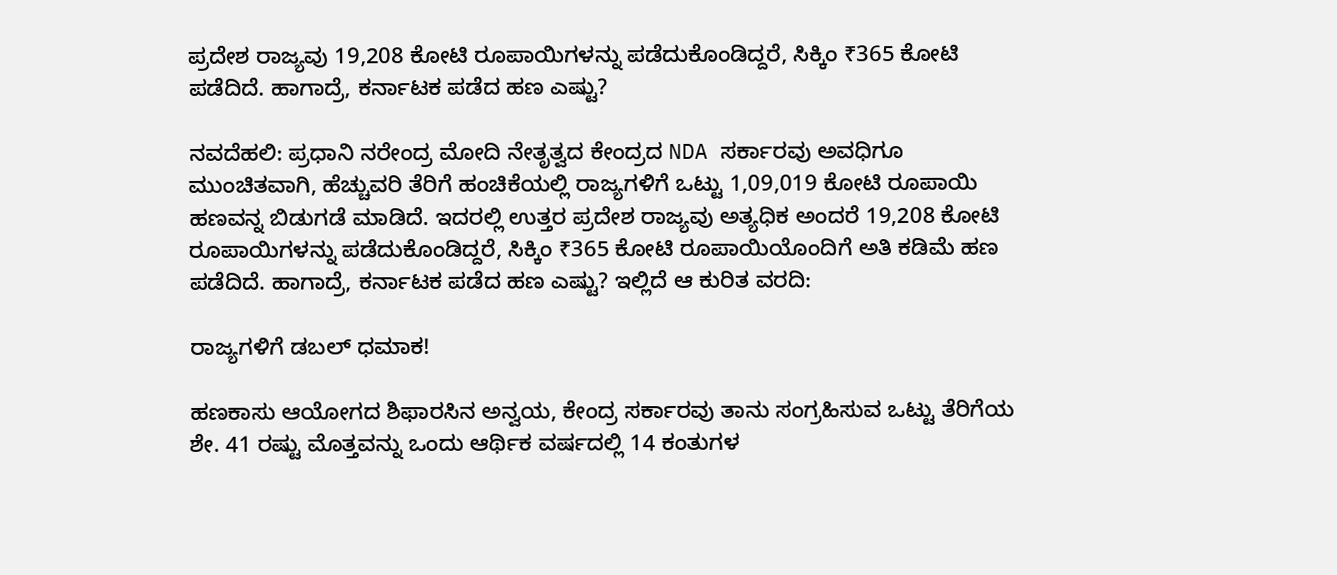ಪ್ರದೇಶ ರಾಜ್ಯವು 19,208 ಕೋಟಿ ರೂಪಾಯಿಗಳನ್ನು ಪಡೆದುಕೊಂಡಿದ್ದರೆ, ಸಿಕ್ಕಿಂ ₹365 ಕೋಟಿ ಪಡೆದಿದೆ. ಹಾಗಾದ್ರೆ, ಕರ್ನಾಟಕ ಪಡೆದ ಹಣ ಎಷ್ಟು?

ನವದೆಹಲಿ: ಪ್ರಧಾನಿ ನರೇಂದ್ರ ಮೋದಿ ನೇತೃತ್ವದ ಕೇಂದ್ರದ NDA ಸರ್ಕಾರವು ಅವಧಿಗೂ ಮುಂಚಿತವಾಗಿ, ಹೆಚ್ಚುವರಿ ತೆರಿಗೆ ಹಂಚಿಕೆಯಲ್ಲಿ ರಾಜ್ಯಗಳಿಗೆ ಒಟ್ಟು 1,09,019 ಕೋಟಿ ರೂಪಾಯಿ ಹಣವನ್ನ ಬಿಡುಗಡೆ ಮಾಡಿದೆ. ಇದರಲ್ಲಿ ಉತ್ತರ ಪ್ರದೇಶ ರಾಜ್ಯವು ಅತ್ಯಧಿಕ ಅಂದರೆ 19,208 ಕೋಟಿ ರೂಪಾಯಿಗಳನ್ನು ಪಡೆದುಕೊಂಡಿದ್ದರೆ, ಸಿಕ್ಕಿಂ ₹365 ಕೋಟಿ ರೂಪಾಯಿಯೊಂದಿಗೆ ಅತಿ ಕಡಿಮೆ ಹಣ ಪಡೆದಿದೆ. ಹಾಗಾದ್ರೆ, ಕರ್ನಾಟಕ ಪಡೆದ ಹಣ ಎಷ್ಟು? ಇಲ್ಲಿದೆ ಆ ಕುರಿತ ವರದಿ:

ರಾಜ್ಯಗಳಿಗೆ ಡಬಲ್ ಧಮಾಕ!

ಹಣಕಾಸು ಆಯೋಗದ ಶಿಫಾರಸಿನ ಅನ್ವಯ, ಕೇಂದ್ರ ಸರ್ಕಾರವು ತಾನು ಸಂಗ್ರಹಿಸುವ ಒಟ್ಟು ತೆರಿಗೆಯ ಶೇ. 41 ರಷ್ಟು ಮೊತ್ತವನ್ನು ಒಂದು ಆರ್ಥಿಕ ವರ್ಷದಲ್ಲಿ 14 ಕಂತುಗಳ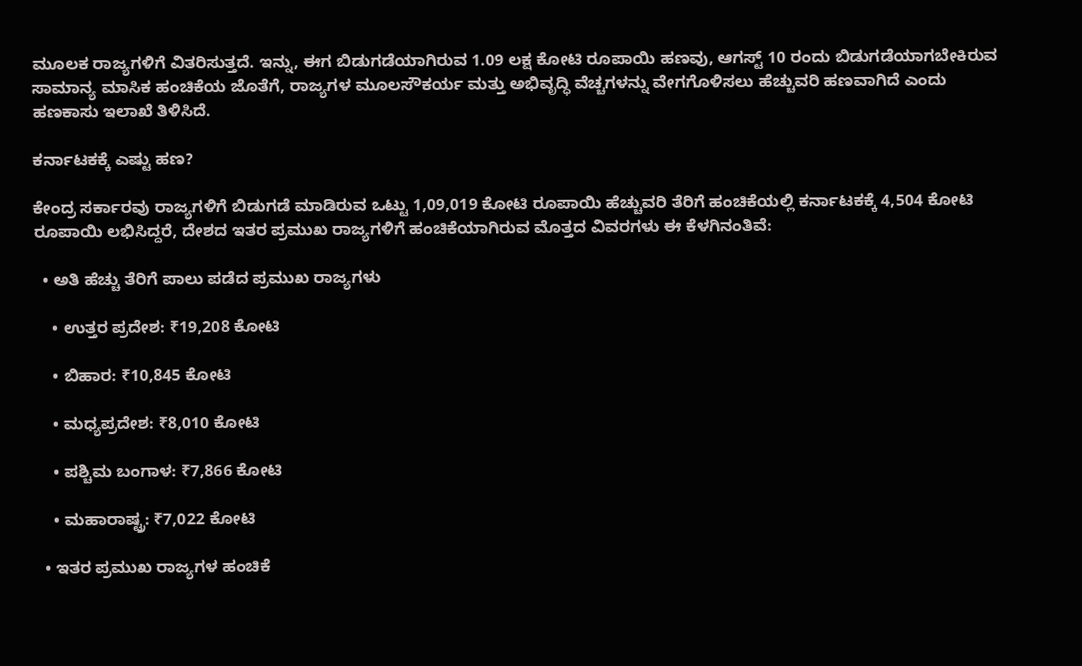ಮೂಲಕ ರಾಜ್ಯಗಳಿಗೆ ವಿತರಿಸುತ್ತದೆ. ಇನ್ನು, ಈಗ ಬಿಡುಗಡೆಯಾಗಿರುವ 1.09 ಲಕ್ಷ ಕೋಟಿ ರೂಪಾಯಿ ಹಣವು, ಆಗಸ್ಟ್ 10 ರಂದು ಬಿಡುಗಡೆಯಾಗಬೇಕಿರುವ ಸಾಮಾನ್ಯ ಮಾಸಿಕ ಹಂಚಿಕೆಯ ಜೊತೆಗೆ, ರಾಜ್ಯಗಳ ಮೂಲಸೌಕರ್ಯ ಮತ್ತು ಅಭಿವೃದ್ಧಿ ವೆಚ್ಚಗಳನ್ನು ವೇಗಗೊಳಿಸಲು ಹೆಚ್ಚುವರಿ ಹಣವಾಗಿದೆ ಎಂದು ಹಣಕಾಸು ಇಲಾಖೆ ತಿಳಿಸಿದೆ.

ಕರ್ನಾಟಕಕ್ಕೆ ಎಷ್ಟು ಹಣ?

ಕೇಂದ್ರ ಸರ್ಕಾರವು ರಾಜ್ಯಗಳಿಗೆ ಬಿಡುಗಡೆ ಮಾಡಿರುವ ಒಟ್ಟು 1,09,019 ಕೋಟಿ ರೂಪಾಯಿ ಹೆಚ್ಚುವರಿ ತೆರಿಗೆ ಹಂಚಿಕೆಯಲ್ಲಿ ಕರ್ನಾಟಕಕ್ಕೆ 4,504 ಕೋಟಿ ರೂಪಾಯಿ ಲಭಿಸಿದ್ದರೆ, ದೇಶದ ಇತರ ಪ್ರಮುಖ ರಾಜ್ಯಗಳಿಗೆ ಹಂಚಿಕೆಯಾಗಿರುವ ಮೊತ್ತದ ವಿವರಗಳು ಈ ಕೆಳಗಿನಂತಿವೆ:

  • ಅತಿ ಹೆಚ್ಚು ತೆರಿಗೆ ಪಾಲು ಪಡೆದ ಪ್ರಮುಖ ರಾಜ್ಯಗಳು

    • ಉತ್ತರ ಪ್ರದೇಶ: ₹19,208 ಕೋಟಿ

    • ಬಿಹಾರ: ₹10,845 ಕೋಟಿ

    • ಮಧ್ಯಪ್ರದೇಶ: ₹8,010 ಕೋಟಿ

    • ಪಶ್ಚಿಮ ಬಂಗಾಳ: ₹7,866 ಕೋಟಿ

    • ಮಹಾರಾಷ್ಟ್ರ: ₹7,022 ಕೋಟಿ

  • ಇತರ ಪ್ರಮುಖ ರಾಜ್ಯಗಳ ಹಂಚಿಕೆ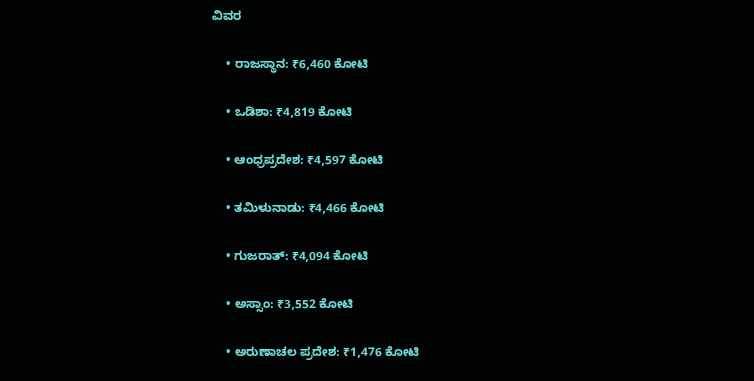ವಿವರ

    • ರಾಜಸ್ಥಾನ: ₹6,460 ಕೋಟಿ

    • ಒಡಿಶಾ: ₹4,819 ಕೋಟಿ

    • ಆಂಧ್ರಪ್ರದೇಶ: ₹4,597 ಕೋಟಿ

    • ತಮಿಳುನಾಡು: ₹4,466 ಕೋಟಿ

    • ಗುಜರಾತ್: ₹4,094 ಕೋಟಿ

    • ಅಸ್ಸಾಂ: ₹3,552 ಕೋಟಿ

    • ಅರುಣಾಚಲ ಪ್ರದೇಶ: ₹1,476 ಕೋಟಿ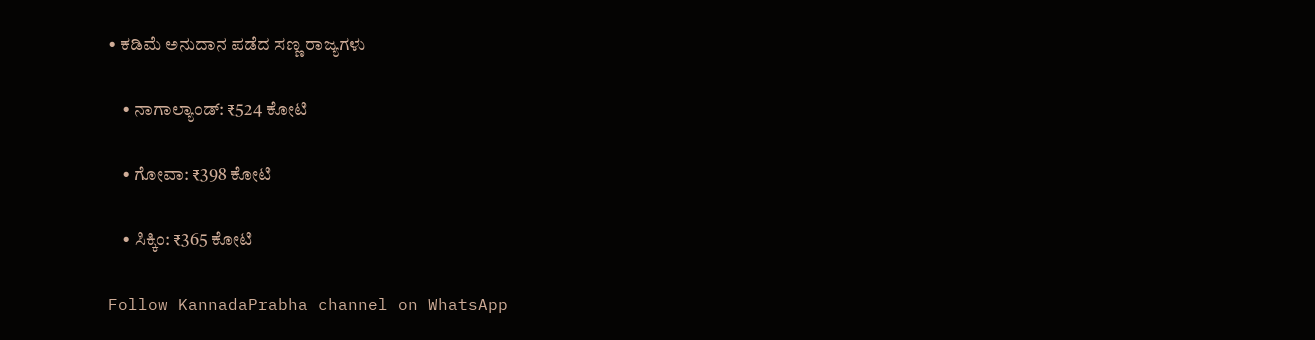• ಕಡಿಮೆ ಅನುದಾನ ಪಡೆದ ಸಣ್ಣ ರಾಜ್ಯಗಳು

    • ನಾಗಾಲ್ಯಾಂಡ್: ₹524 ಕೋಟಿ

    • ಗೋವಾ: ₹398 ಕೋಟಿ

    • ಸಿಕ್ಕಿಂ: ₹365 ಕೋಟಿ

Follow KannadaPrabha channel on WhatsApp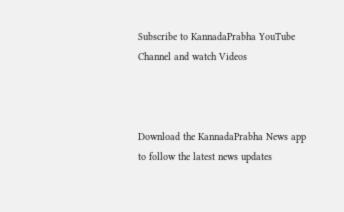Subscribe to KannadaPrabha YouTube Channel and watch Videos



Download the KannadaPrabha News app to follow the latest news updates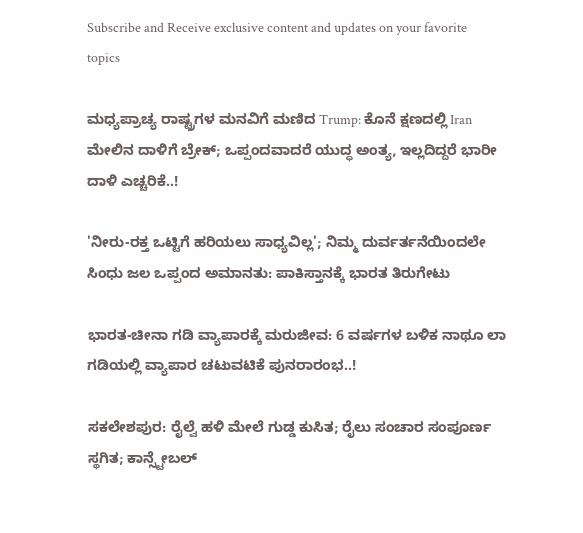Subscribe and Receive exclusive content and updates on your favorite topics

ಮಧ್ಯಪ್ರಾಚ್ಯ ರಾಷ್ಟ್ರಗಳ ಮನವಿಗೆ ಮಣಿದ Trump: ಕೊನೆ ಕ್ಷಣದಲ್ಲಿ Iran ಮೇಲಿನ ದಾಳಿಗೆ ಬ್ರೇಕ್‌; ಒಪ್ಪಂದವಾದರೆ ಯುದ್ಧ ಅಂತ್ಯ, ಇಲ್ಲದಿದ್ದರೆ ಭಾರೀ ದಾಳಿ ಎಚ್ಚರಿಕೆ..!

'ನೀರು-ರಕ್ತ ಒಟ್ಟಿಗೆ ಹರಿಯಲು ಸಾಧ್ಯವಿಲ್ಲ'; ನಿಮ್ಮ ದುರ್ವರ್ತನೆಯಿಂದಲೇ ಸಿಂಧು ಜಲ ಒಪ್ಪಂದ ಅಮಾನತು: ಪಾಕಿಸ್ತಾನಕ್ಕೆ ಭಾರತ ತಿರುಗೇಟು

ಭಾರತ-ಚೀನಾ ಗಡಿ ವ್ಯಾಪಾರಕ್ಕೆ ಮರುಜೀವ: 6 ವರ್ಷಗಳ ಬಳಿಕ ನಾಥೂ ಲಾ ಗಡಿಯಲ್ಲಿ ವ್ಯಾಪಾರ ಚಟುವಟಿಕೆ ಪುನರಾರಂಭ..!

ಸಕಲೇಶಪುರ: ರೈಲ್ವೆ ಹಳಿ ಮೇಲೆ ಗುಡ್ಡ ಕುಸಿತ; ರೈಲು ಸಂಚಾರ ಸಂಪೂರ್ಣ ಸ್ಥಗಿತ; ಕಾನ್ಸ್ಟೇಬಲ್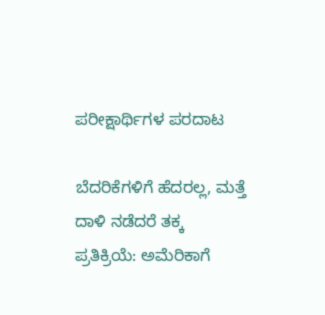ಪರೀಕ್ಷಾರ್ಥಿಗಳ ಪರದಾಟ

ಬೆದರಿಕೆಗಳಿಗೆ ಹೆದರಲ್ಲ, ಮತ್ತೆ ದಾಳಿ ನಡೆದರೆ ತಕ್ಕ ಪ್ರತಿಕ್ರಿಯೆ: ಅಮೆರಿಕಾಗೆ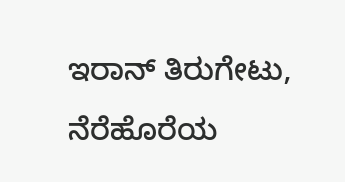ಇರಾನ್ ತಿರುಗೇಟು, ನೆರೆಹೊರೆಯ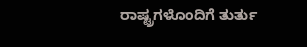ರಾಷ್ಟ್ರಗಳೊಂದಿಗೆ ತುರ್ತು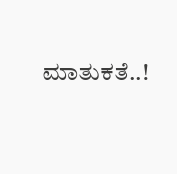ಮಾತುಕತೆ..!